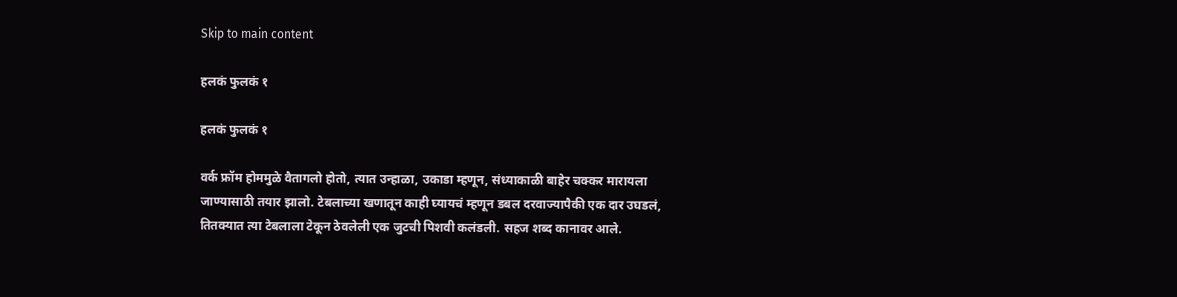Skip to main content

हलकं फुलकं १

हलकं फुलकं १

वर्क फ्रॉम होममुळे वैतागलो होतो, त्यात उन्हाळा, उकाडा म्हणून, संध्याकाळी बाहेर चक्कर मारायला जाण्यासाठी तयार झालो. टेबलाच्या खणातून काही घ्यायचं म्हणून डबल दरवाज्यापैकी एक दार उघडलं, तितक्यात त्या टेबलाला टेकून ठेवलेली एक जुटची पिशवी कलंडली. सहज शब्द कानावर आले.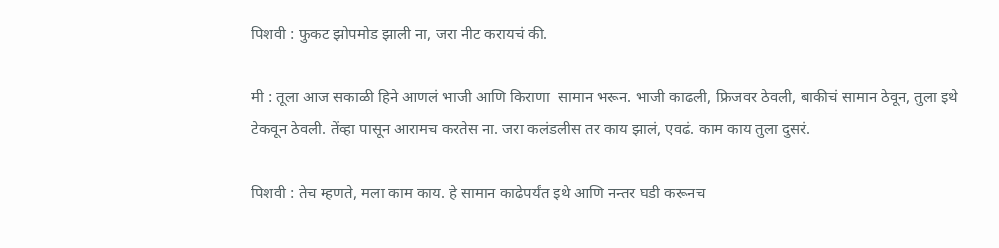पिशवी : फुकट झोपमोड झाली ना, जरा नीट करायचं की.

मी : तूला आज सकाळी हिने आणलं भाजी आणि किराणा  सामान भरून. भाजी काढली, फ्रिजवर ठेवली, बाकीचं सामान ठेवून, तुला इथे टेकवून ठेवली. तेंव्हा पासून आरामच करतेस ना. जरा कलंडलीस तर काय झालं, एवढं. काम काय तुला दुसरं.

पिशवी : तेच म्हणते, मला काम काय. हे सामान काढेपर्यंत इथे आणि नन्तर घडी करूनच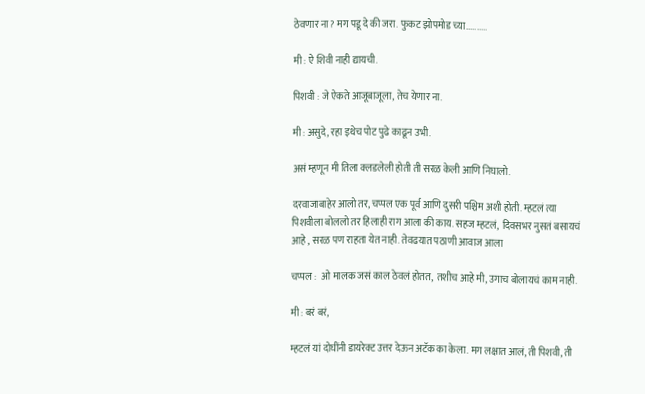ठेवणार ना? मग पडू दे की जरा. फुकट झोपमोड च्या..........

मी : ऐ शिवी नाही द्यायची.

पिशवी : जे ऐकते आजूबाजूला, तेच येणार ना.

मी : असुदे, रहा इथेच पोट पुढे काढून उभी.

असं म्हणून मी तिला क्लडलेली होती ती सरळ केली आणि निघालो.

दरवाजाबाहेर आलो तर, चप्पल एक पूर्व आणि दुसरी पश्चिम अशी होती. म्हटलं त्या पिशवीला बोललो तर हिलाही राग आला की काय. सहज म्हटलं,  दिवसभर नुसतं बसायचं आहे , सरळ पण राहता येत नाही. तेवढयात पठाणी आवाज आला

चप्पल :  ओ मालक जसं काल ठेवलं होतत,  तशीच आहे मी, उगाच बोलायचं काम नाही.

मी : बरं बरं,

म्हटलं यां दोघींनी डायरेक्ट उत्तर देऊन अटॅक का केला. मग लक्षात आलं, ती पिशवी, ती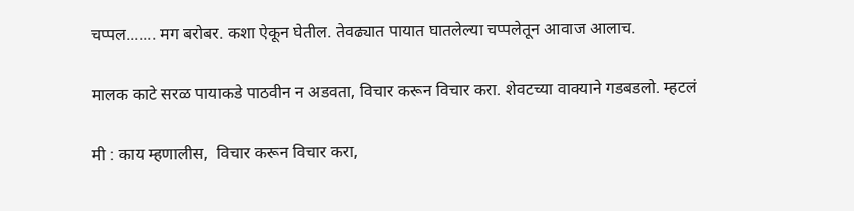चप्पल....... मग बरोबर. कशा ऐकून घेतील. तेवढ्यात पायात घातलेल्या चप्पलेतून आवाज आलाच.

मालक काटे सरळ पायाकडे पाठवीन न अडवता, विचार करून विचार करा. शेवटच्या वाक्याने गडबडलो. म्हटलं

मी : काय म्हणालीस,  विचार करून विचार करा,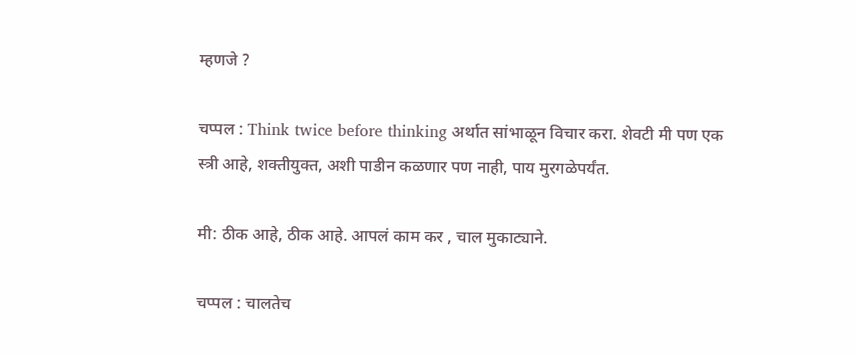म्हणजे ?

चप्पल : Think twice before thinking अर्थात सांभाळून विचार करा. शेवटी मी पण एक स्त्री आहे, शक्तीयुक्त, अशी पाडीन कळणार पण नाही, पाय मुरगळेपर्यंत.

मी: ठीक आहे, ठीक आहे. आपलं काम कर , चाल मुकाट्याने.

चप्पल : चालतेच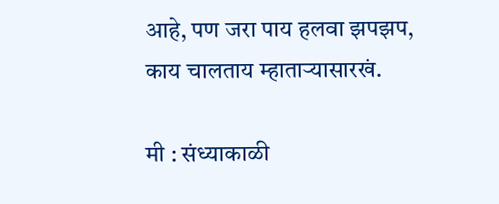आहे, पण जरा पाय हलवा झपझप, काय चालताय म्हाताऱ्यासारखं.

मी : संध्याकाळी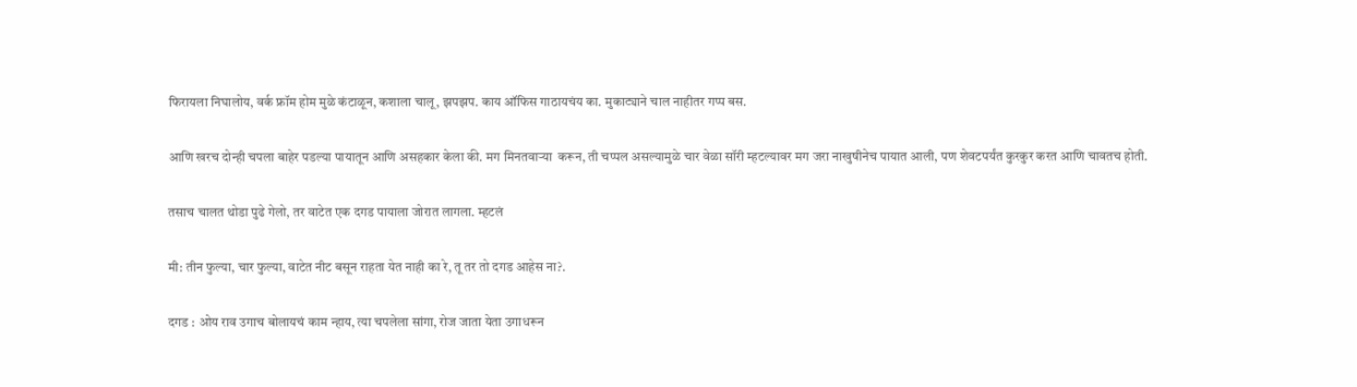फिरायला निघालोय, वर्क फ्रॉम होम मुळे कंटाळून, कशाला चालू, झपझप. काय ऑफिस गाठायचंय का. मुकाट्याने चाल नाहीतर गप्प बस.

आणि खरच दोन्ही चपला बाहेर पडल्या पायातून आणि असहकार केला की. मग मिनतवाऱ्या  करून, ती चप्पल असल्यामुळे चार वेळा सॉरी म्हटल्यावर मग जरा नाखुषीनेच पायात आली, पण शेवटपर्यंत कुरकुर करत आणि चावतच होती.

तसाच चालत थोडा पुढे गेलो, तर वाटेत एक दगड पायाला जोरात लागला. म्हटलं

मी: तीन फुल्या, चार फुल्या, वाटेत नीट बसून राहता येत नाही का रे, तू तर तो दगड आहेस ना?.

दगड : ओय राव उगाच बोलायचं काम न्हाय, त्या चपलेला सांगा, रोज जाता येता उगाधरून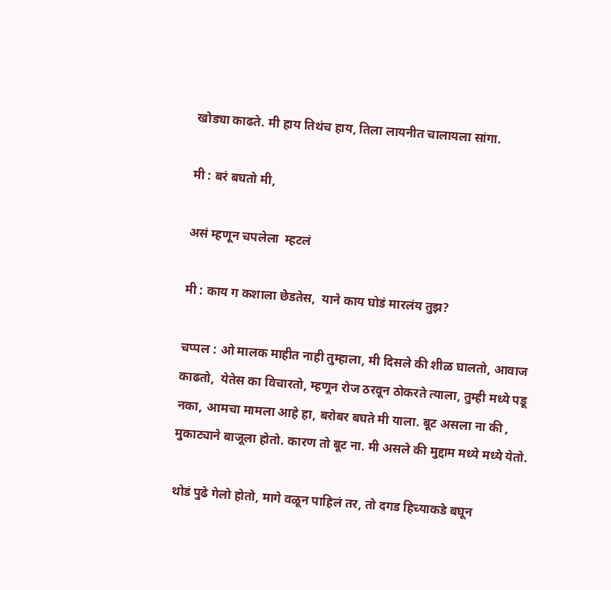खोड्या काढते. मी हाय तिथंच हाय, तिला लायनीत चालायला सांगा.

मी : बरं बघतो मी,

असं म्हणून चपलेला  म्हटलं

मी : काय ग कशाला छेडतेस,  याने काय घोडं मारलंय तुझ?

चप्पल : ओ मालक माहीत नाही तुम्हाला, मी दिसले की शीळ घालतो, आवाज काढतो,  येतेस का विचारतो, म्हणून रोज ठरवून ठोकरते त्याला, तुम्ही मध्ये पडू नका, आमचा मामला आहे हा, बरोबर बघते मी याला. बूट असला ना की , मुकाट्याने बाजूला होतो. कारण तो बूट ना. मी असले की मुद्दाम मध्ये मध्ये येतो.

थोडं पुढे गेलो होतो, मागे वळून पाहिलं तर, तो दगड हिच्याकडे बघून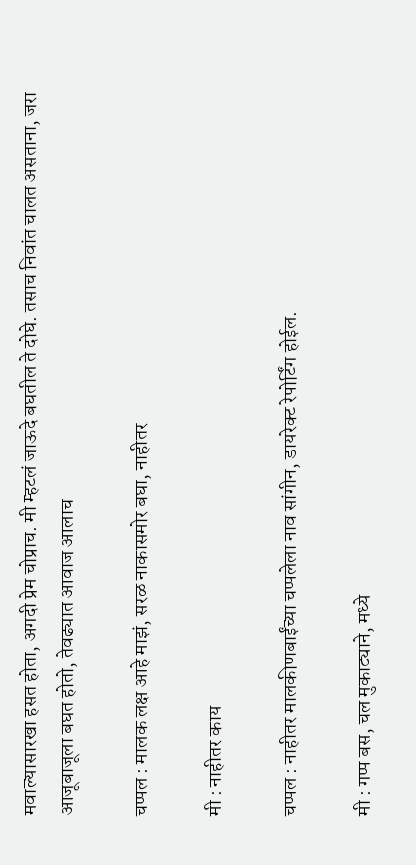मवाल्यासारखा हसत होता, अगदी प्रेम चोप्राच. मी म्हटलं जाऊदे बघतील ते दोघे. तसाच निवांत चालत असताना, जरा आजूबाजूला बघत होतो, तेवढ्यात आवाज आलाच

चप्पल : मालक लक्ष आहे माझं, सरळ नाकासमोर बघा, नाहीतर

मी : नाहीतर काय

चप्पल : नाहीतर मालकीणबाईंच्या चप्पलेला नाव सांगीन, डायरेक्ट रेपोर्टिंग होईल.

मी : गप्प बस, चल मुकाट्याने, मध्ये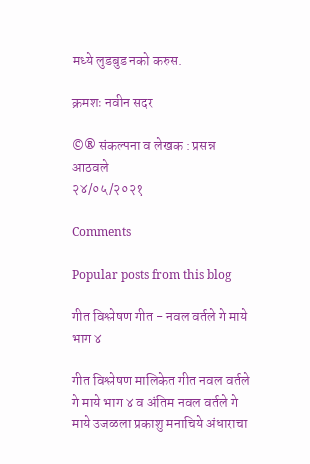मध्ये लुडबुड नको करुस.

क्रमशः नवीन सदर

©® संकल्पना व लेखक : प्रसन्न आठवले
२४/०५/२०२१

Comments

Popular posts from this blog

गीत विश्लेषण गीत - नवल वर्तले गे माये भाग ४

गीत विश्लेषण मालिकेत गीत नवल वर्तले गे माये भाग ४ व अंतिम नवल वर्तले गे माये उजळला प्रकाशु मनाचिये अंधाराचा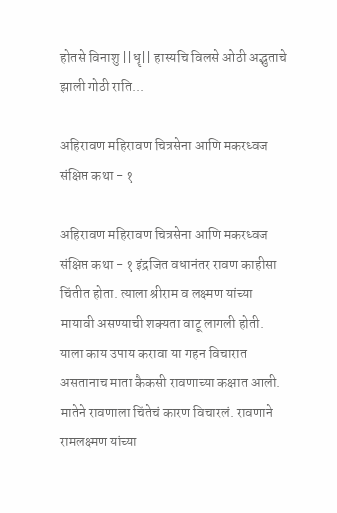होतसे विनाशु ||धॄ|| हास्यचि विलसे ओठी अद्भुताचे झाली गोठी राति...

अहिरावण महिरावण चित्रसेना आणि मकरध्वज संक्षिप्त कथा - १

अहिरावण महिरावण चित्रसेना आणि मकरध्वज संक्षिप्त कथा - १ इंद्रजित वधानंतर रावण काहीसा चिंतीत होता. त्याला श्रीराम व लक्ष्मण यांच्या मायावी असण्याची शक्यता वाटू लागली होती. याला काय उपाय करावा या गहन विचारात असतानाच माता कैकसी रावणाच्या कक्षात आली. मातेने रावणाला चिंतेचं कारण विचारलं. रावणाने रामलक्ष्मण यांच्या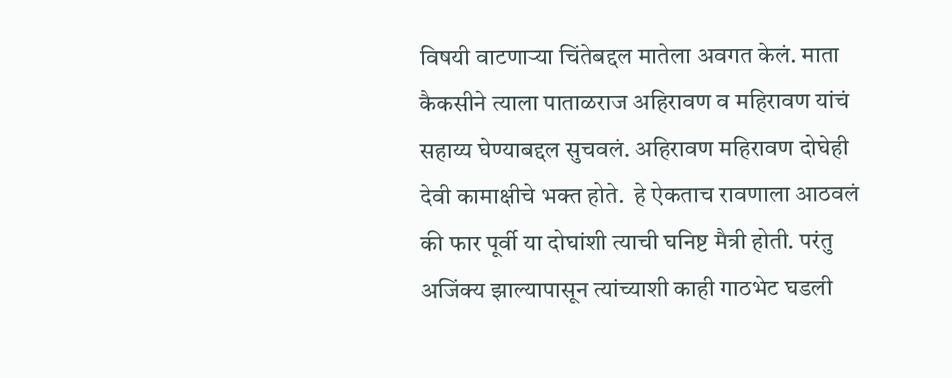विषयी वाटणाऱ्या चिंतेबद्दल मातेला अवगत केलं. माता कैकसीने त्याला पाताळराज अहिरावण व महिरावण यांचं सहाय्य घेण्याबद्दल सुचवलं. अहिरावण महिरावण दोघेही देवी कामाक्षीचे भक्त होते.  हे ऐकताच रावणाला आठवलं की फार पूर्वी या दोघांशी त्याची घनिष्ट मैत्री होती. परंतु अजिंक्य झाल्यापासून त्यांच्याशी काही गाठभेट घडली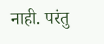नाही. परंतु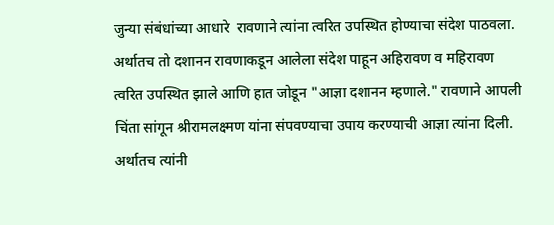जुन्या संबंधांच्या आधारे  रावणाने त्यांना त्वरित उपस्थित होण्याचा संदेश पाठवला. अर्थातच तो दशानन रावणाकडून आलेला संदेश पाहून अहिरावण व महिरावण त्वरित उपस्थित झाले आणि हात जोडून "आज्ञा दशानन म्हणाले." रावणाने आपली चिंता सांगून श्रीरामलक्ष्मण यांना संपवण्याचा उपाय करण्याची आज्ञा त्यांना दिली. अर्थातच त्यांनी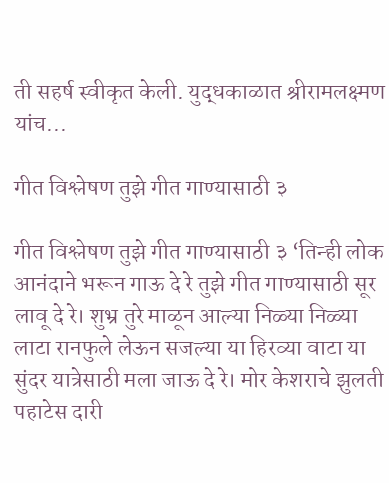ती सहर्ष स्वीकृत केली. युद्धकाळात श्रीरामलक्ष्मण यांच...

गीत विश्लेषण तुझे गीत गाण्यासाठी ३

गीत विश्लेषण तुझे गीत गाण्यासाठी ३ ‘तिन्ही लोक आनंदाने भरून गाऊ दे रे तुझे गीत गाण्यासाठी सूर लावू दे रे। शुभ्र तुरे माळून आल्या निळ्या निळ्या लाटा रानफुले लेऊन सजल्या या हिरव्या वाटा या सुंदर यात्रेसाठी मला जाऊ दे रे। मोर केशराचे झुलती पहाटेस दारी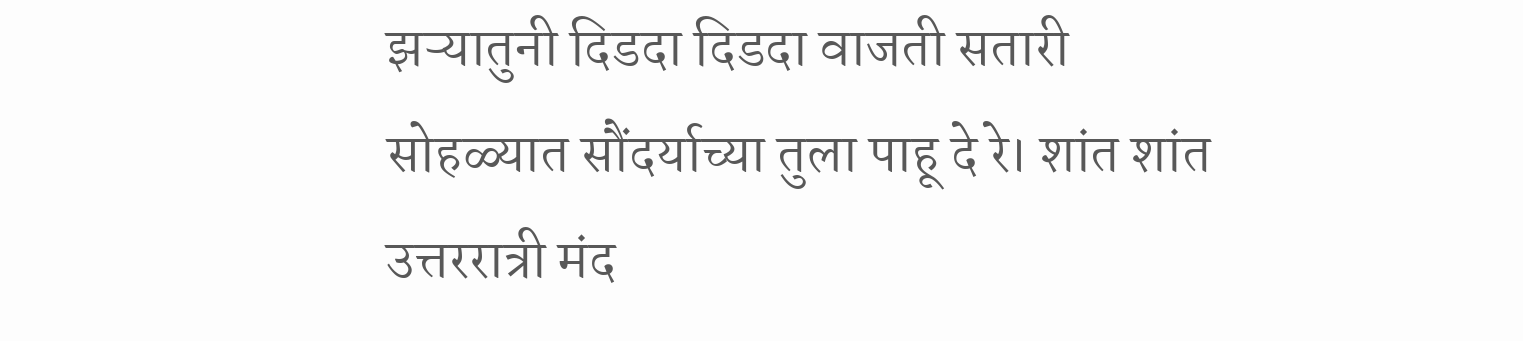झऱ्यातुनी दिडदा दिडदा वाजती सतारी सोहळ्यात सौंदर्याच्या तुला पाहू दे रे। शांत शांत उत्तररात्री मंद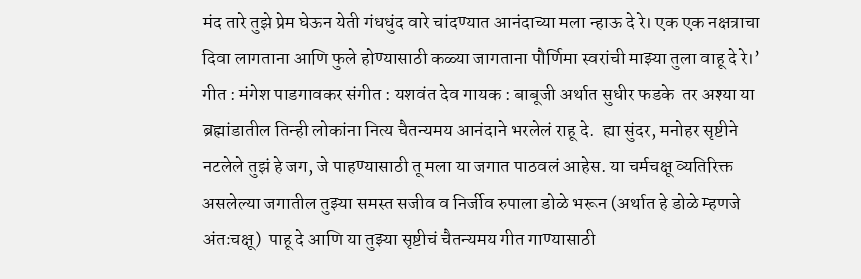मंद तारे तुझे प्रेम घेऊन येती गंधधुंद वारे चांदण्यात आनंदाच्या मला न्हाऊ दे रे। एक एक नक्षत्राचा दिवा लागताना आणि फुले होण्यासाठी कळ्या जागताना पौर्णिमा स्वरांची माझ्या तुला वाहू दे रे।’ गीत : मंगेश पाडगावकर संगीत : यशवंत देव गायक : बाबूजी अर्थात सुधीर फडके  तर अश्या या ब्रह्मांडातील तिन्ही लोकांना नित्य चैतन्यमय आनंदाने भरलेलं राहू दे.  ह्या सुंदर, मनोहर सृष्टीने नटलेले तुझं हे जग, जे पाहण्यासाठी तू मला या जगात पाठवलं आहेस. या चर्मचक्षू व्यतिरिक्त असलेल्या जगातील तुझ्या समस्त सजीव व निर्जीव रुपाला डोळे भरून (अर्थात हे डोळे म्हणजे अंतःचक्षू)  पाहू दे आणि या तुझ्या सृष्टीचं चैतन्यमय गीत गाण्यासाठी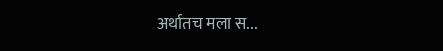अर्थातच मला स...